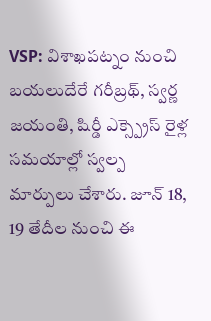VSP: విశాఖపట్నం నుంచి బయలుదేరే గరీబ్రథ్, స్వర్ణ జయంతి, షిర్డీ ఎక్స్ప్రెస్ రైళ్ల సమయాల్లో స్వల్ప మార్పులు చేశారు. జూన్ 18, 19 తేదీల నుంచి ఈ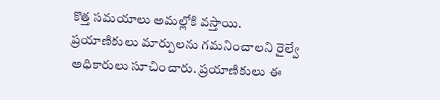కొత్త సమయాలు అమల్లోకి వస్తాయి. ప్రయాణికులు మార్పులను గమనించాలని రైల్వే అధికారులు సూచించారు. ప్రయాణికులు ఈ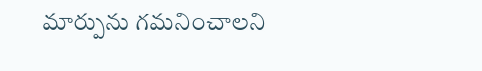మార్పును గమనించాలని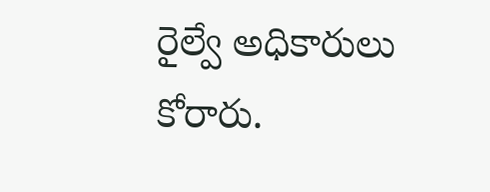రైల్వే అధికారులు కోరారు.